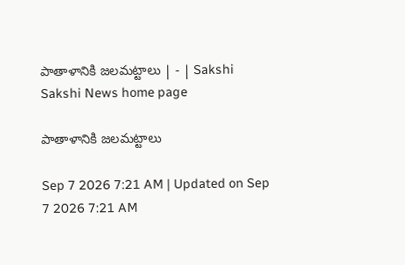పాతాళానికి జలమట్టాలు | - | Sakshi
Sakshi News home page

పాతాళానికి జలమట్టాలు

Sep 7 2026 7:21 AM | Updated on Sep 7 2026 7:21 AM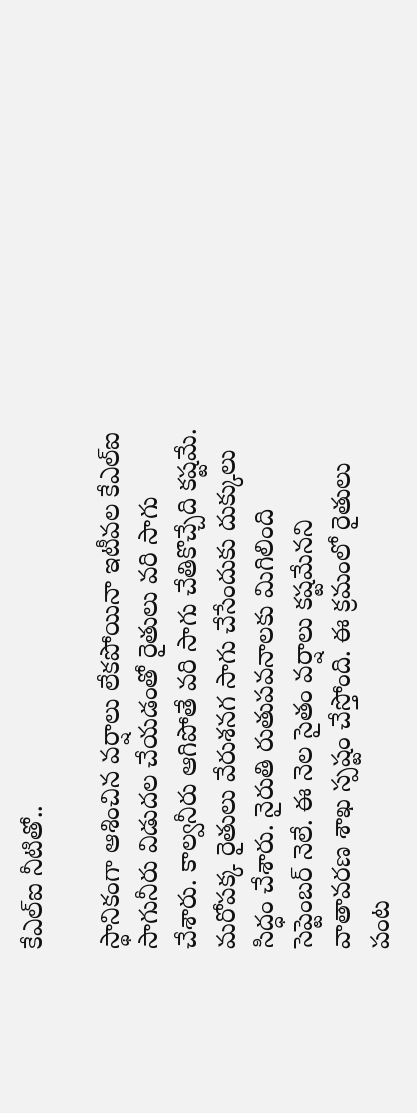కేఎల్‌ఐ నీటితో..

స్థానికంగా ఆశించిన వర్షాలు లేకపోయినా ఇటీవల కేఎల్‌ఐ సాగునీరు విడుదల చేయడంతో రైతులు వరి సాగు చేశారు. కాల్వనీరు ఆగిపోతే వరి సాగు చేతికొచ్చేది కష్టమే. మరోపక్క రైతులు వేరుశనగ సాగు చేసేందుకు దుక్కులు సిద్ధం చేశారు. నైరుతి రుతుపవనాలకు మిగిలింది సెప్టెంబర్‌ నెలే. ఈ నెల సైతం వర్షాలు కష్టమేనని వాతావరణ శాఖ స్పష్టం చేస్తోంది. ఈ క్రమంలో రైతులు పంట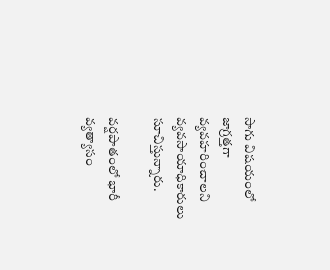సాగు విషయంలో జాగ్రత్తగా వ్యవహరించాలని వ్యవసాయాధికారులు సూచిస్తున్నారు.

వర్షపాతంలో భారీ వ్యత్యాసం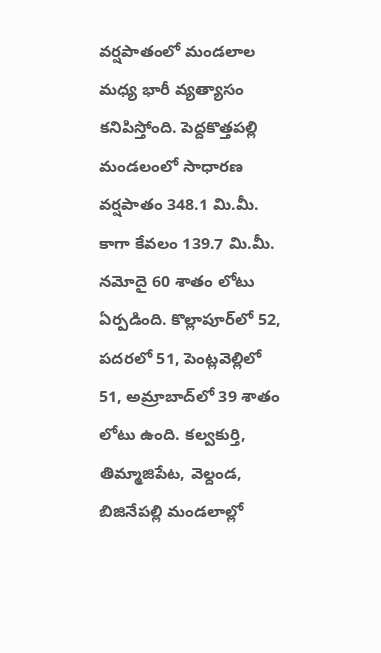వర్షపాతంలో మండలాల మధ్య భారీ వ్యత్యాసం కనిపిస్తోంది. పెద్దకొత్తపల్లి మండలంలో సాధారణ వర్షపాతం 348.1 మి.మీ. కాగా కేవలం 139.7 మి.మీ. నమోదై 60 శాతం లోటు ఏర్పడింది. కొల్లాపూర్‌లో 52, పదరలో 51, పెంట్లవెల్లిలో 51, అమ్రాబాద్‌లో 39 శాతం లోటు ఉంది. కల్వకుర్తి, తిమ్మాజిపేట, వెల్దండ, బిజినేపల్లి మండలాల్లో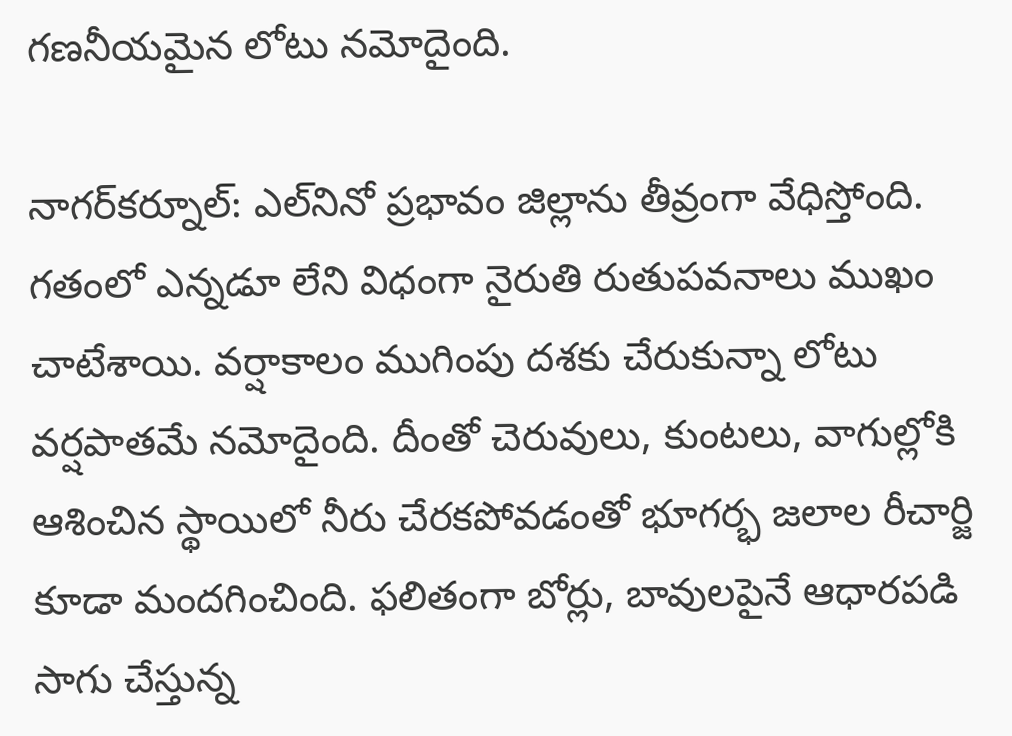గణనీయమైన లోటు నమోదైంది.

నాగర్‌కర్నూల్‌: ఎల్‌నినో ప్రభావం జిల్లాను తీవ్రంగా వేధిస్తోంది. గతంలో ఎన్నడూ లేని విధంగా నైరుతి రుతుపవనాలు ముఖం చాటేశాయి. వర్షాకాలం ముగింపు దశకు చేరుకున్నా లోటు వర్షపాతమే నమోదైంది. దీంతో చెరువులు, కుంటలు, వాగుల్లోకి ఆశించిన స్థాయిలో నీరు చేరకపోవడంతో భూగర్భ జలాల రీచార్జి కూడా మందగించింది. ఫలితంగా బోర్లు, బావులపైనే ఆధారపడి సాగు చేస్తున్న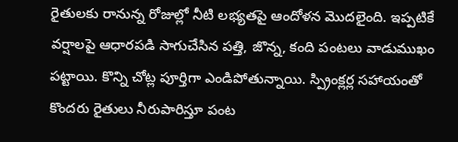రైతులకు రానున్న రోజుల్లో నీటి లభ్యతపై ఆందోళన మొదలైంది. ఇప్పటికే వర్షాలపై ఆధారపడి సాగుచేసిన పత్తి, జొన్న, కంది పంటలు వాడుముఖం పట్టాయి. కొన్ని చోట్ల పూర్తిగా ఎండిపోతున్నాయి. స్ప్రింక్లర్ల సహాయంతో కొందరు రైతులు నీరుపారిస్తూ పంట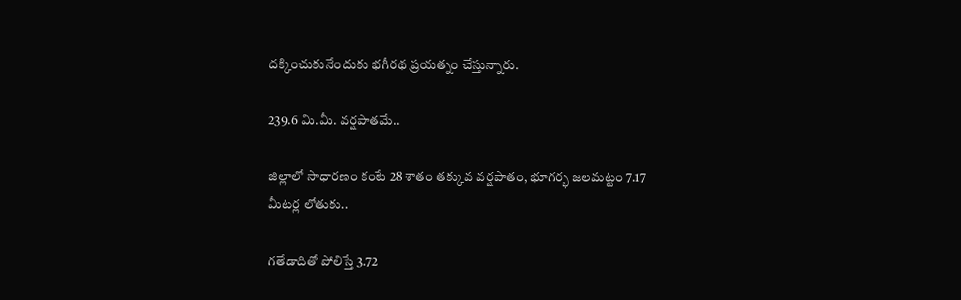దక్కించుకునేందుకు భగీరథ ప్రయత్నం చేస్తున్నారు.

239.6 మి.మీ. వర్షపాతమే..

జిల్లాలో సాధారణం కంటే 28 శాతం తక్కువ వర్షపాతం, భూగర్భ జలమట్టం 7.17 మీటర్ల లోతుకు..

గతేడాదితో పోలిస్తే 3.72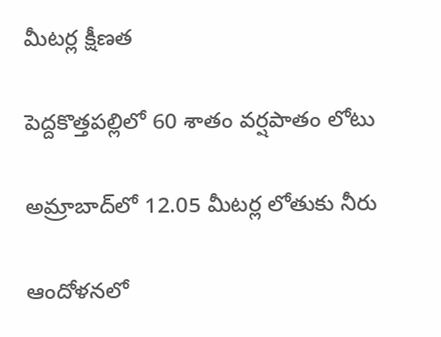మీటర్ల క్షీణత

పెద్దకొత్తపల్లిలో 60 శాతం వర్షపాతం లోటు

అమ్రాబాద్‌లో 12.05 మీటర్ల లోతుకు నీరు

ఆందోళనలో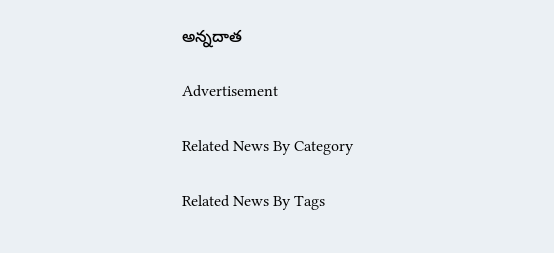అన్నదాత

Advertisement

Related News By Category

Related News By Tags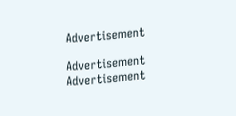Advertisement

Advertisement
Advertisement